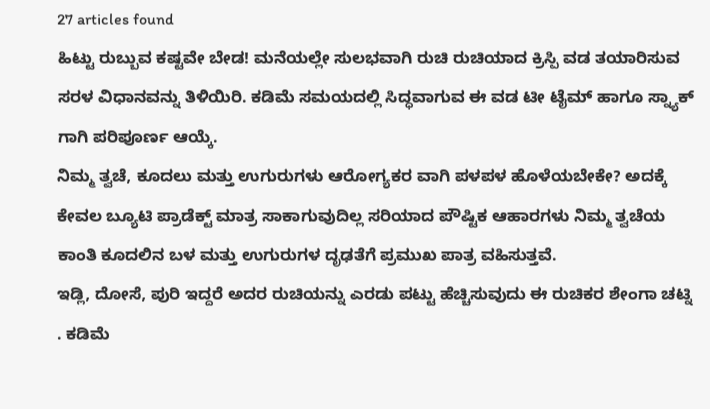27 articles found
ಹಿಟ್ಟು ರುಬ್ಬುವ ಕಷ್ಟವೇ ಬೇಡ! ಮನೆಯಲ್ಲೇ ಸುಲಭವಾಗಿ ರುಚಿ ರುಚಿಯಾದ ಕ್ರಿಸ್ಪಿ ವಡ ತಯಾರಿಸುವ ಸರಳ ವಿಧಾನವನ್ನು ತಿಳಿಯಿರಿ. ಕಡಿಮೆ ಸಮಯದಲ್ಲಿ ಸಿದ್ಧವಾಗುವ ಈ ವಡ ಟೀ ಟೈಮ್ ಹಾಗೂ ಸ್ನ್ಯಾಕ್ ಗಾಗಿ ಪರಿಪೂರ್ಣ ಆಯ್ಕೆ.
ನಿಮ್ಮ ತ್ವಚೆ, ಕೂದಲು ಮತ್ತು ಉಗುರುಗಳು ಆರೋಗ್ಯಕರ ವಾಗಿ ಪಳಪಳ ಹೊಳೆಯಬೇಕೇ? ಅದಕ್ಕೆ ಕೇವಲ ಬ್ಯೂಟಿ ಪ್ರಾಡೆಕ್ಟ್ ಮಾತ್ರ ಸಾಕಾಗುವುದಿಲ್ಲ ಸರಿಯಾದ ಪೌಷ್ಟಿಕ ಆಹಾರಗಳು ನಿಮ್ಮ ತ್ವಚೆಯ ಕಾಂತಿ ಕೂದಲಿನ ಬಳ ಮತ್ತು ಉಗುರುಗಳ ದೃಢತೆಗೆ ಪ್ರಮುಖ ಪಾತ್ರ ವಹಿಸುತ್ತವೆ.
ಇಡ್ಲಿ, ದೋಸೆ, ಪುರಿ ಇದ್ದರೆ ಅದರ ರುಚಿಯನ್ನು ಎರಡು ಪಟ್ಟು ಹೆಚ್ಚಿಸುವುದು ಈ ರುಚಿಕರ ಶೇಂಗಾ ಚಟ್ನಿ . ಕಡಿಮೆ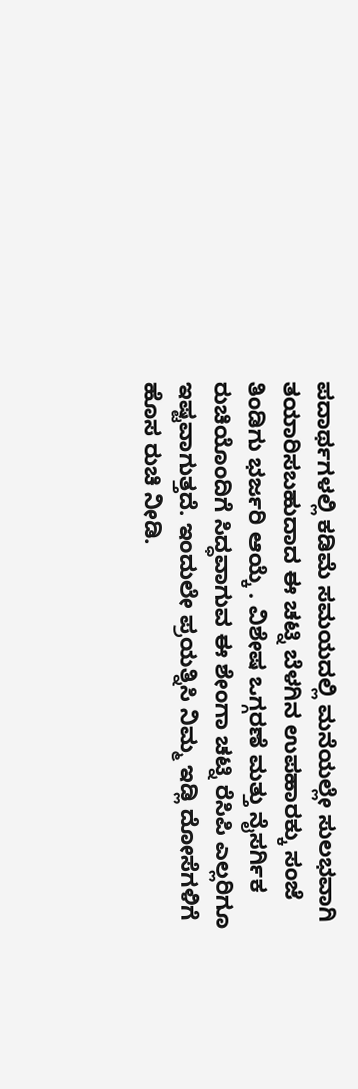ಪದಾರ್ಥಗಳಲ್ಲಿ ಕಡಿಮೆ ಸಮಯದಲ್ಲಿ ಮನೆಯಲ್ಲೇ ಸುಲಭವಾಗಿ ತಯಾರಿಸಬಹುದಾದ ಈ ಚಟ್ನಿ ಬೆಳಗಿನ ಉಪಹಾರಕ್ಕು ಸಂಜೆ ತಿಂಡಿಗು ಭರ್ಜರಿ ಆಯ್ಕೆ . ವಿಶೇಷ ಒಗ್ಗರಣೆ ಮತ್ತು ನೈಸರ್ಗಿಕ ರುಚಿಯೊಂದಿಗೆ ಸಿದ್ಧವಾಗುವ ಈ ಶೇಂಗಾ ಚಟ್ನಿ ರೆಸಿಪಿ ಎಲ್ಲರಿಗೂ ಇಷ್ಟವಾಗುತ್ತದೆ. ಇಂದುಲೇ ಪ್ರಯತ್ನಿಸಿ ನಿಮ್ಮ ಇಡ್ಲಿ ದೋಸೆಗಳಿಗೆ ಹೊಸ ರುಚಿ ನೀಡಿ.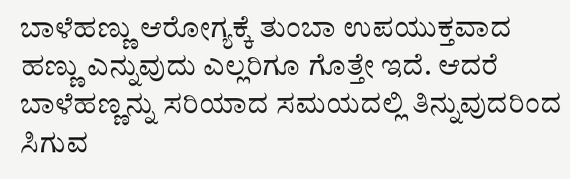ಬಾಳೆಹಣ್ಣು ಆರೋಗ್ಯಕ್ಕೆ ತುಂಬಾ ಉಪಯುಕ್ತವಾದ ಹಣ್ಣು ಎನ್ನುವುದು ಎಲ್ಲರಿಗೂ ಗೊತ್ತೇ ಇದೆ. ಆದರೆ ಬಾಳೆಹಣ್ಣನ್ನು ಸರಿಯಾದ ಸಮಯದಲ್ಲಿ ತಿನ್ನುವುದರಿಂದ ಸಿಗುವ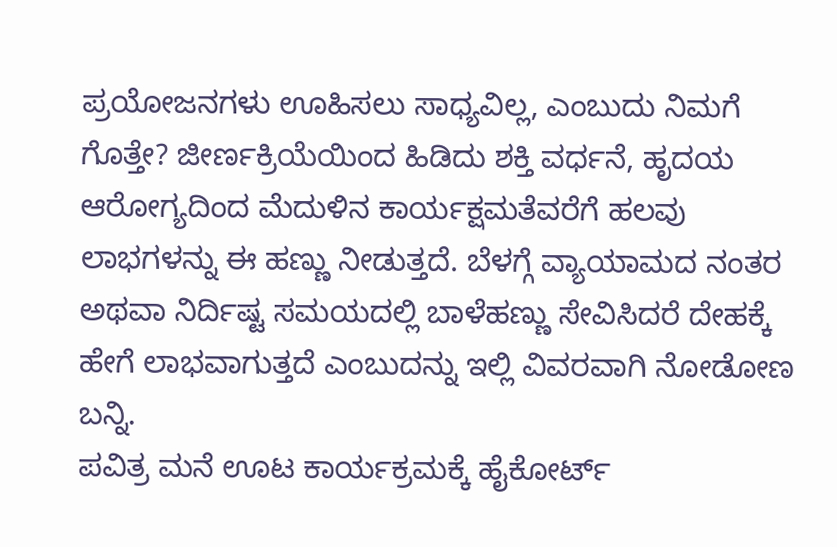ಪ್ರಯೋಜನಗಳು ಊಹಿಸಲು ಸಾಧ್ಯವಿಲ್ಲ, ಎಂಬುದು ನಿಮಗೆ ಗೊತ್ತೇ? ಜೀರ್ಣಕ್ರಿಯೆಯಿಂದ ಹಿಡಿದು ಶಕ್ತಿ ವರ್ಧನೆ, ಹೃದಯ ಆರೋಗ್ಯದಿಂದ ಮೆದುಳಿನ ಕಾರ್ಯಕ್ಷಮತೆವರೆಗೆ ಹಲವು ಲಾಭಗಳನ್ನು ಈ ಹಣ್ಣು ನೀಡುತ್ತದೆ. ಬೆಳಗ್ಗೆ ವ್ಯಾಯಾಮದ ನಂತರ ಅಥವಾ ನಿರ್ದಿಷ್ಟ ಸಮಯದಲ್ಲಿ ಬಾಳೆಹಣ್ಣು ಸೇವಿಸಿದರೆ ದೇಹಕ್ಕೆ ಹೇಗೆ ಲಾಭವಾಗುತ್ತದೆ ಎಂಬುದನ್ನು ಇಲ್ಲಿ ವಿವರವಾಗಿ ನೋಡೋಣ ಬನ್ನಿ.
ಪವಿತ್ರ ಮನೆ ಊಟ ಕಾರ್ಯಕ್ರಮಕ್ಕೆ ಹೈಕೋರ್ಟ್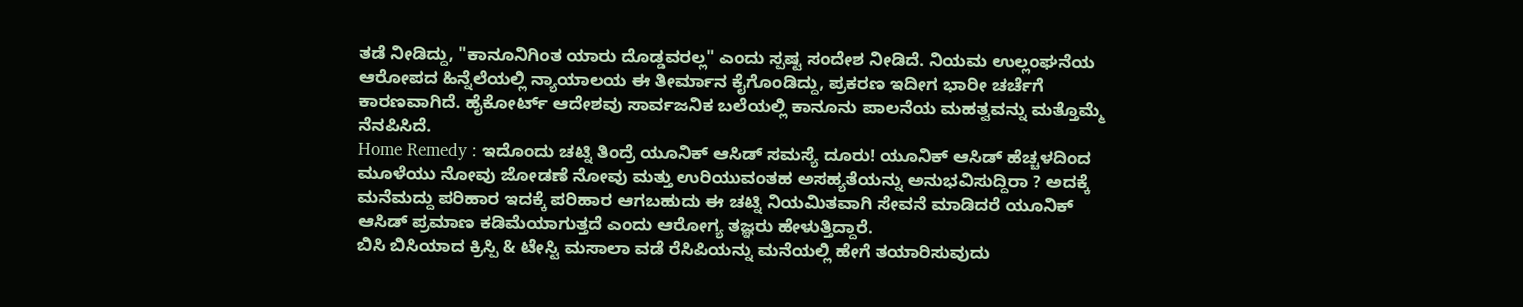ತಡೆ ನೀಡಿದ್ದು, "ಕಾನೂನಿಗಿಂತ ಯಾರು ದೊಡ್ಡವರಲ್ಲ" ಎಂದು ಸ್ಪಷ್ಟ ಸಂದೇಶ ನೀಡಿದೆ. ನಿಯಮ ಉಲ್ಲಂಘನೆಯ ಆರೋಪದ ಹಿನ್ನೆಲೆಯಲ್ಲಿ ನ್ಯಾಯಾಲಯ ಈ ತೀರ್ಮಾನ ಕೈಗೊಂಡಿದ್ದು, ಪ್ರಕರಣ ಇದೀಗ ಭಾರೀ ಚರ್ಚೆಗೆ ಕಾರಣವಾಗಿದೆ. ಹೈಕೋರ್ಟ್ ಆದೇಶವು ಸಾರ್ವಜನಿಕ ಬಲೆಯಲ್ಲಿ ಕಾನೂನು ಪಾಲನೆಯ ಮಹತ್ವವನ್ನು ಮತ್ತೊಮ್ಮೆ ನೆನಪಿಸಿದೆ.
Home Remedy : ಇದೊಂದು ಚಟ್ನಿ ತಿಂದ್ರೆ ಯೂನಿಕ್ ಆಸಿಡ್ ಸಮಸ್ಯೆ ದೂರು! ಯೂನಿಕ್ ಆಸಿಡ್ ಹೆಚ್ಚಳದಿಂದ ಮೂಳೆಯು ನೋವು ಜೋಡಣೆ ನೋವು ಮತ್ತು ಉರಿಯುವಂತಹ ಅಸಹ್ಯತೆಯನ್ನು ಅನುಭವಿಸುದ್ದಿರಾ ? ಅದಕ್ಕೆ ಮನೆಮದ್ದು ಪರಿಹಾರ ಇದಕ್ಕೆ ಪರಿಹಾರ ಆಗಬಹುದು ಈ ಚಟ್ನಿ ನಿಯಮಿತವಾಗಿ ಸೇವನೆ ಮಾಡಿದರೆ ಯೂನಿಕ್ ಆಸಿಡ್ ಪ್ರಮಾಣ ಕಡಿಮೆಯಾಗುತ್ತದೆ ಎಂದು ಆರೋಗ್ಯ ತಜ್ಞರು ಹೇಳುತ್ತಿದ್ದಾರೆ.
ಬಿಸಿ ಬಿಸಿಯಾದ ಕ್ರಿಸ್ಪಿ & ಟೇಸ್ಟಿ ಮಸಾಲಾ ವಡೆ ರೆಸಿಪಿಯನ್ನು ಮನೆಯಲ್ಲಿ ಹೇಗೆ ತಯಾರಿಸುವುದು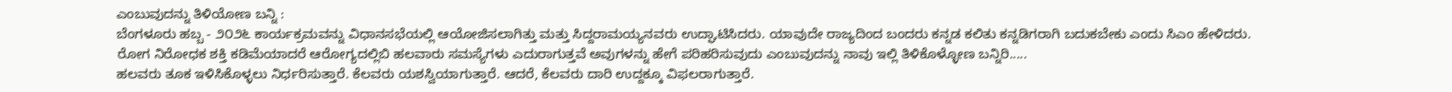ಎಂಬುವುದನ್ನು ತಿಳಿಯೋಣ ಬನ್ನಿ :
ಬೆಂಗಳೂರು ಹಬ್ಬ - ೨೦೨೬ ಕಾರ್ಯಕ್ರಮವನ್ನು ವಿಧಾನಸಭೆಯಲ್ಲಿ ಆಯೋಜಿಸಲಾಗಿತ್ತು ಮತ್ತು ಸಿದ್ದರಾಮಯ್ಯನವರು ಉದ್ಘಾಟಿಸಿದರು. ಯಾವುದೇ ರಾಜ್ಯದಿಂದ ಬಂದರು ಕನ್ನಡ ಕಲಿತು ಕನ್ನಡಿಗರಾಗಿ ಬದುಕಬೇಕು ಎಂದು ಸಿಎಂ ಹೇಳಿದರು.
ರೋಗ ನಿರೋಧಕ ಶಕ್ತಿ ಕಡಿಮೆಯಾದರೆ ಆರೋಗ್ಯದಲ್ಲಿಬಿ ಹಲವಾರು ಸಮಸ್ಯೆಗಳು ಎದುರಾಗುತ್ತವೆ ಅವುಗಳನ್ನು ಹೇಗೆ ಪರಿಹರಿಸುವುದು ಎಂಬುವುದನ್ನು ನಾವು ಇಲ್ಲಿ ತಿಳಿಕೊಳ್ಳೋಣ ಬನ್ನಿರಿ.....
ಹಲವರು ತೂಕ ಇಳಿಸಿಕೊಳ್ಳಲು ನಿರ್ಧರಿಸುತ್ತಾರೆ. ಕೆಲವರು ಯಶಸ್ವಿಯಾಗುತ್ತಾರೆ. ಆದರೆ, ಕೆಲವರು ದಾರಿ ಉದ್ದಕ್ಕೂ ವಿಫಲರಾಗುತ್ತಾರೆ.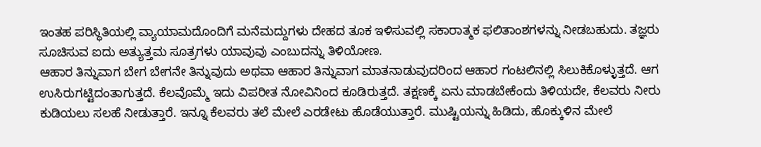ಇಂತಹ ಪರಿಸ್ಥಿತಿಯಲ್ಲಿ ವ್ಯಾಯಾಮದೊಂದಿಗೆ ಮನೆಮದ್ದುಗಳು ದೇಹದ ತೂಕ ಇಳಿಸುವಲ್ಲಿ ಸಕಾರಾತ್ಮಕ ಫಲಿತಾಂಶಗಳನ್ನು ನೀಡಬಹುದು. ತಜ್ಞರು ಸೂಚಿಸುವ ಐದು ಅತ್ಯುತ್ತಮ ಸೂತ್ರಗಳು ಯಾವುವು ಎಂಬುದನ್ನು ತಿಳಿಯೋಣ.
ಆಹಾರ ತಿನ್ನುವಾಗ ಬೇಗ ಬೇಗನೇ ತಿನ್ನುವುದು ಅಥವಾ ಆಹಾರ ತಿನ್ನುವಾಗ ಮಾತನಾಡುವುದರಿಂದ ಆಹಾರ ಗಂಟಲಿನಲ್ಲಿ ಸಿಲುಕಿಕೊಳ್ಳುತ್ತದೆ. ಆಗ ಉಸಿರುಗಟ್ಟಿದಂತಾಗುತ್ತದೆ. ಕೆಲವೊಮ್ಮೆ ಇದು ವಿಪರೀತ ನೋವಿನಿಂದ ಕೂಡಿರುತ್ತದೆ. ತಕ್ಷಣಕ್ಕೆ ಏನು ಮಾಡಬೇಕೆಂದು ತಿಳಿಯದೇ, ಕೆಲವರು ನೀರು ಕುಡಿಯಲು ಸಲಹೆ ನೀಡುತ್ತಾರೆ. ಇನ್ನೂ ಕೆಲವರು ತಲೆ ಮೇಲೆ ಎರಡೇಟು ಹೊಡೆಯುತ್ತಾರೆ. ಮುಷ್ಟಿಯನ್ನು ಹಿಡಿದು, ಹೊಕ್ಕುಳಿನ ಮೇಲೆ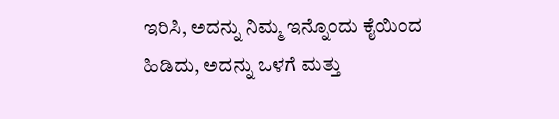ಇರಿಸಿ, ಅದನ್ನು ನಿಮ್ಮ ಇನ್ನೊಂದು ಕೈಯಿಂದ ಹಿಡಿದು, ಅದನ್ನು ಒಳಗೆ ಮತ್ತು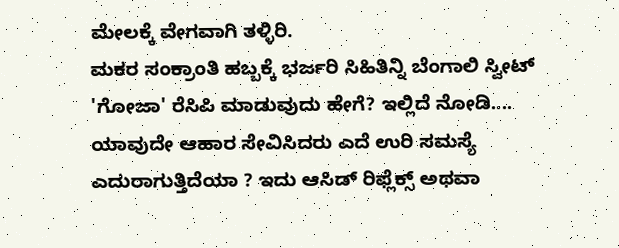ಮೇಲಕ್ಕೆ ವೇಗವಾಗಿ ತಳ್ಳಿರಿ.
ಮಕರ ಸಂಕ್ರಾಂತಿ ಹಬ್ಬಕ್ಕೆ ಭರ್ಜರಿ ಸಿಹಿತಿನ್ನಿ ಬೆಂಗಾಲಿ ಸ್ವೀಟ್ 'ಗೋಜಾ' ರೆಸಿಪಿ ಮಾಡುವುದು ಹೇಗೆ? ಇಲ್ಲಿದೆ ನೋಡಿ....
ಯಾವುದೇ ಆಹಾರ ಸೇವಿಸಿದರು ಎದೆ ಉರಿ ಸಮಸ್ಯೆ ಎದುರಾಗುತ್ತಿದೆಯಾ ? ಇದು ಆಸಿಡ್ ರಿಫ್ಲೆಕ್ಸ್ ಅಥವಾ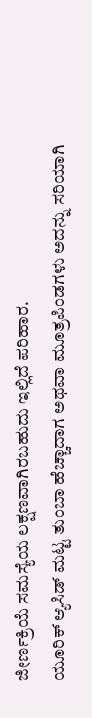ಜೀರ್ಣಕ್ರಿಯೆ ಸಮಸ್ಯೆಯ ಲಕ್ಷಣವಾಗಿರಬಹುದು ಇಲ್ಲಿದೆ ಪರಿಹಾರ.
ಯೂರಿಕ್ ಆ್ಯಸಿಡ್ ಮಟ್ಟ ತುಂಬಾ ಹೆಚ್ಚಾದಾಗ ಅಥವಾ ಮೂತ್ರಪಿಂಡಗಳು ಅದನ್ನು ಸರಿಯಾಗಿ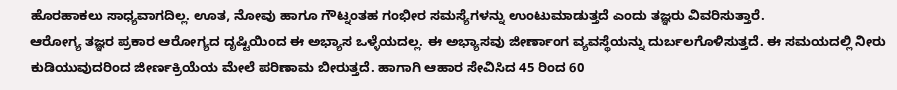ಹೊರಹಾಕಲು ಸಾಧ್ಯವಾಗದಿಲ್ಲ. ಊತ, ನೋವು ಹಾಗೂ ಗೌಟ್ನಂತಹ ಗಂಭೀರ ಸಮಸ್ಯೆಗಳನ್ನು ಉಂಟುಮಾಡುತ್ತದೆ ಎಂದು ತಜ್ಞರು ವಿವರಿಸುತ್ತಾರೆ.
ಆರೋಗ್ಯ ತಜ್ಞರ ಪ್ರಕಾರ ಆರೋಗ್ಯದ ದೃಷ್ಟಿಯಿಂದ ಈ ಅಭ್ಯಾಸ ಒಳ್ಳೆಯದಲ್ಲ. ಈ ಅಭ್ಯಾಸವು ಜೀರ್ಣಾಂಗ ವ್ಯವಸ್ಥೆಯನ್ನು ದುರ್ಬಲಗೊಳಿಸುತ್ತದೆ. ಈ ಸಮಯದಲ್ಲಿ ನೀರು ಕುಡಿಯುವುದರಿಂದ ಜೀರ್ಣಕ್ರಿಯೆಯ ಮೇಲೆ ಪರಿಣಾಮ ಬೀರುತ್ತದೆ. ಹಾಗಾಗಿ ಆಹಾರ ಸೇವಿಸಿದ 45 ರಿಂದ 60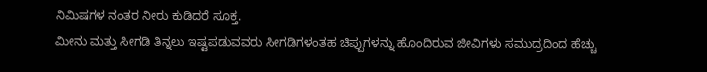ನಿಮಿಷಗಳ ನಂತರ ನೀರು ಕುಡಿದರೆ ಸೂಕ್ತ.
ಮೀನು ಮತ್ತು ಸೀಗಡಿ ತಿನ್ನಲು ಇಷ್ಟಪಡುವವರು ಸೀಗಡಿಗಳಂತಹ ಚಿಪ್ಪುಗಳನ್ನು ಹೊಂದಿರುವ ಜೀವಿಗಳು ಸಮುದ್ರದಿಂದ ಹೆಚ್ಚು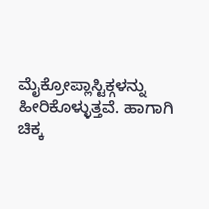ಮೈಕ್ರೋಪ್ಲಾಸ್ಟಿಕ್ಗಳನ್ನು ಹೀರಿಕೊಳ್ಳುತ್ತವೆ. ಹಾಗಾಗಿ ಚಿಕ್ಕ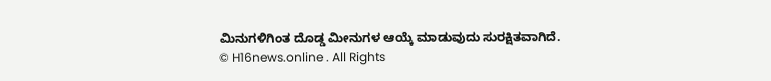ಮಿನುಗಳಿಗಿಂತ ದೊಡ್ಡ ಮೀನುಗಳ ಆಯ್ಕೆ ಮಾಡುವುದು ಸುರಕ್ಷಿತವಾಗಿದೆ.
© H16news.online . All Rights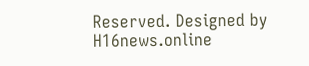Reserved. Designed by H16news.online